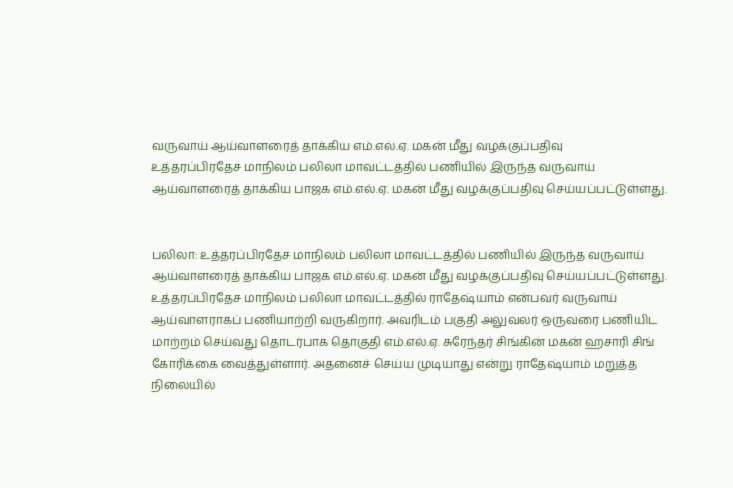வருவாய் ஆய்வாளரைத் தாக்கிய எம்.எல்.ஏ. மகன் மீது வழக்குப்பதிவு
உத்தரப்பிரதேச மாநிலம் பலிலா மாவட்டத்தில் பணியில் இருந்த வருவாய் ஆய்வாளரைத் தாக்கிய பாஜக எம்.எல்.ஏ. மகன் மீது வழக்குப்பதிவு செய்யப்பட்டுள்ளது.


பலிலா: உத்தரப்பிரதேச மாநிலம் பலிலா மாவட்டத்தில் பணியில் இருந்த வருவாய் ஆய்வாளரைத் தாக்கிய பாஜக எம்.எல்.ஏ. மகன் மீது வழக்குப்பதிவு செய்யப்பட்டுள்ளது.
உத்தரப்பிரதேச மாநிலம் பலிலா மாவட்டத்தில் ராதேஷ்யாம் என்பவர் வருவாய் ஆய்வாளராகப் பணியாற்றி வருகிறார். அவரிடம் பகுதி அலுவலர் ஒருவரை பணியிட மாற்றம் செய்வது தொடர்பாக தொகுதி எம்.எல்.ஏ. சுரேந்தர் சிங்கின் மகன் ஹசாரி சிங் கோரிக்கை வைத்துள்ளார். அதனைச் செய்ய முடியாது என்று ராதேஷ்யாம் மறுத்த நிலையில்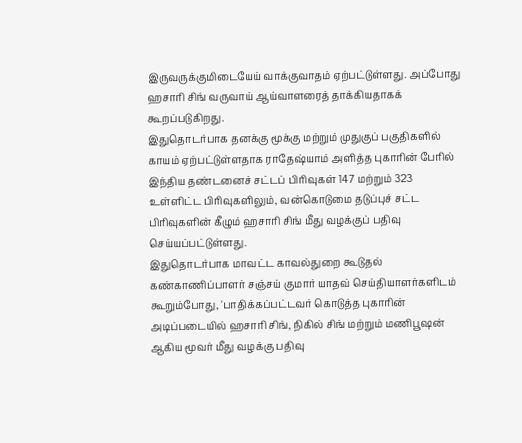இருவருக்குமிடையேய் வாக்குவாதம் ஏற்பட்டுள்ளது. அப்போது ஹசாரி சிங் வருவாய் ஆய்வாளரைத் தாக்கியதாகக் கூறப்படுகிறது.
இதுதொடர்பாக தனக்கு மூக்கு மற்றும் முதுகுப் பகுதிகளில் காயம் ஏற்பட்டுள்ளதாக ராதேஷ்யாம் அளித்த புகாரின் பேரில் இந்திய தண்டனைச் சட்டப் பிரிவுகள் 147 மற்றும் 323 உள்ளிட்ட பிரிவுகளிலும், வன்கொடுமை தடுப்புச் சட்ட பிரிவுகளின் கீழும் ஹசாரி சிங் மீது வழக்குப் பதிவு செய்யப்பட்டுள்ளது.
இதுதொடர்பாக மாவட்ட காவல்துறை கூடுதல் கண்காணிப்பாளர் சஞ்சய் குமார் யாதவ் செய்தியாளர்களிடம் கூறும்போது, 'பாதிக்கப்பட்டவர் கொடுத்த புகாரின் அடிப்படையில் ஹசாரி சிங், நிகில் சிங் மற்றும் மணிபூஷன் ஆகிய மூவர் மீது வழக்கு பதிவு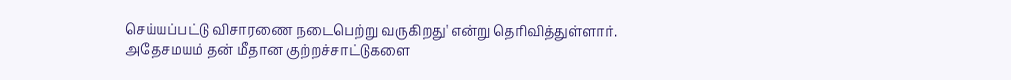செய்யப்பட்டு விசாரணை நடைபெற்று வருகிறது' என்று தெரிவித்துள்ளார்.
அதேசமயம் தன் மீதான குற்றச்சாட்டுகளை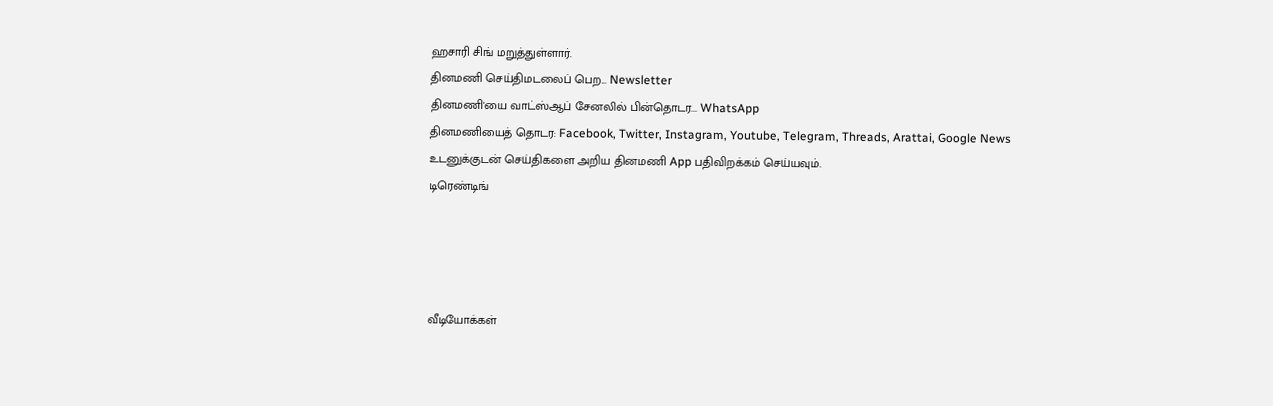ஹசாரி சிங் மறுத்துள்ளார்.
தினமணி செய்திமடலைப் பெற... Newsletter
தினமணி'யை வாட்ஸ்ஆப் சேனலில் பின்தொடர... WhatsApp
தினமணியைத் தொடர: Facebook, Twitter, Instagram, Youtube, Telegram, Threads, Arattai, Google News
உடனுக்குடன் செய்திகளை அறிய தினமணி App பதிவிறக்கம் செய்யவும்.
டிரெண்டிங்




வீடியோக்கள்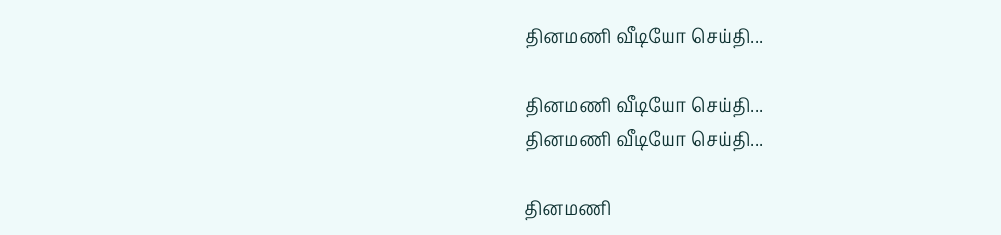தினமணி வீடியோ செய்தி...

தினமணி வீடியோ செய்தி...
தினமணி வீடியோ செய்தி...

தினமணி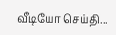வீடியோ செய்தி...